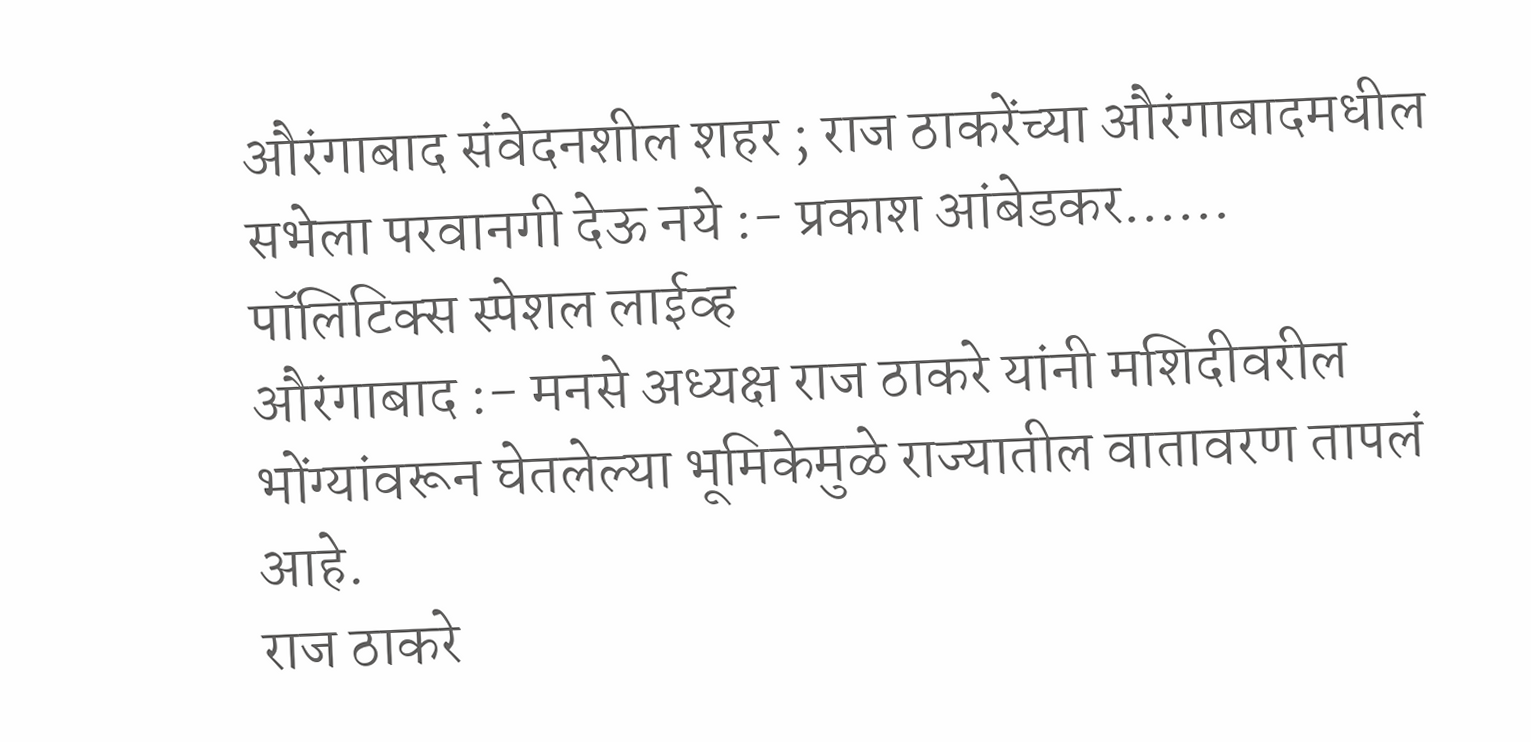औरंगाबाद संवेदनशील शहर ; राज ठाकरेंच्या औरंगाबादमधील सभेला परवानगी देऊ नये :- प्रकाश आंबेडकर……
पॉलिटिक्स स्पेशल लाईव्ह
औरंगाबाद :- मनसे अध्यक्ष राज ठाकरे यांनी मशिदीवरील भोंग्यांवरून घेतलेल्या भूमिकेमुळे राज्यातील वातावरण तापलं आहे.
राज ठाकरे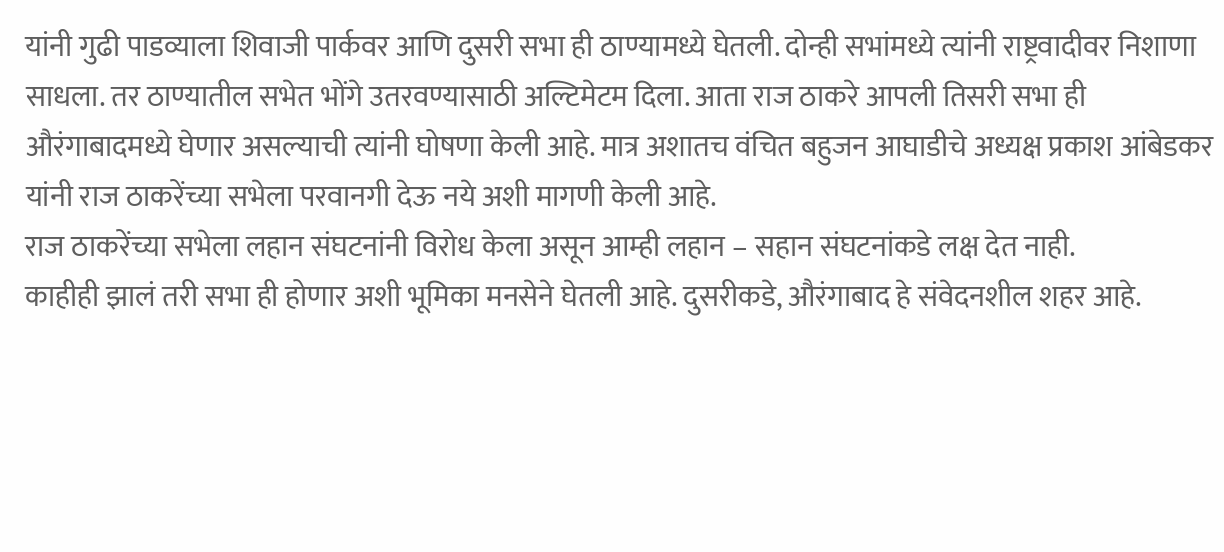यांनी गुढी पाडव्याला शिवाजी पार्कवर आणि दुसरी सभा ही ठाण्यामध्ये घेतली. दोन्ही सभांमध्ये त्यांनी राष्ट्रवादीवर निशाणा साधला. तर ठाण्यातील सभेत भोंगे उतरवण्यासाठी अल्टिमेटम दिला. आता राज ठाकरे आपली तिसरी सभा ही औरंगाबादमध्ये घेणार असल्याची त्यांनी घोषणा केली आहे. मात्र अशातच वंचित बहुजन आघाडीचे अध्यक्ष प्रकाश आंबेडकर यांनी राज ठाकरेंच्या सभेला परवानगी देऊ नये अशी मागणी केली आहे.
राज ठाकरेंच्या सभेला लहान संघटनांनी विरोध केला असून आम्ही लहान – सहान संघटनांकडे लक्ष देत नाही.
काहीही झालं तरी सभा ही होणार अशी भूमिका मनसेने घेतली आहे. दुसरीकडे, औरंगाबाद हे संवेदनशील शहर आहे.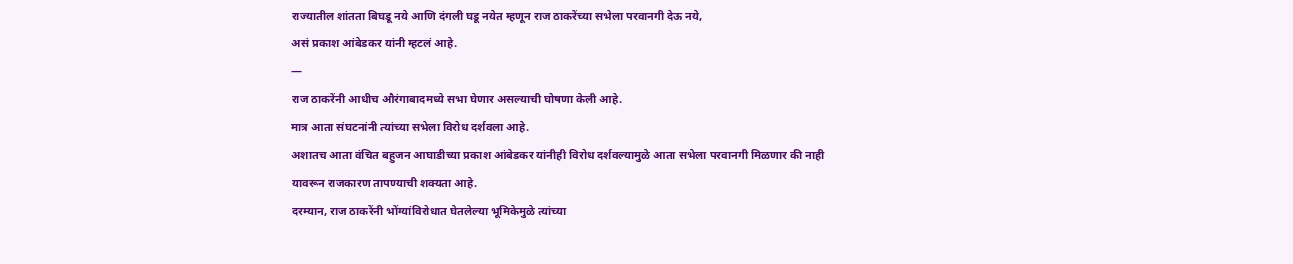राज्यातील शांतता बिघडू नये आणि दंगली घडू नयेत म्हणून राज ठाकरेंच्या सभेला परवानगी देऊ नये,
असं प्रकाश आंबेडकर यांनी म्हटलं आहे.
—
राज ठाकरेंनी आधीच औरंगाबादमध्ये सभा घेणार असल्याची घोषणा केली आहे.
मात्र आता संघटनांनी त्यांच्या सभेला विरोध दर्शवला आहे.
अशातच आता वंचित बहुजन आघाडीच्या प्रकाश आंबेडकर यांनीही विरोध दर्शवल्यामुळे आता सभेला परवानगी मिळणार की नाही यावरून राजकारण तापण्याची शक्यता आहे.
दरम्यान, राज ठाकरेंनी भोंग्यांविरोधात घेतलेल्या भूमिकेमुळे त्यांच्या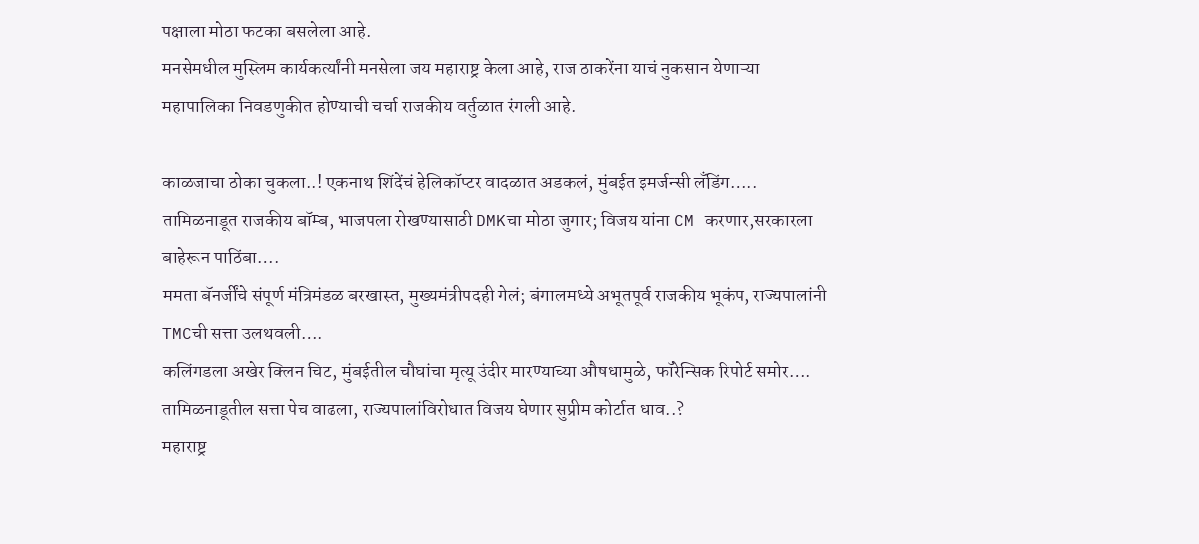पक्षाला मोठा फटका बसलेला आहे.
मनसेमधील मुस्लिम कार्यकर्त्यांनी मनसेला जय महाराष्ट्र केला आहे, राज ठाकरेंना याचं नुकसान येणाऱ्या महापालिका निवडणुकीत होण्याची चर्चा राजकीय वर्तुळात रंगली आहे.

काळजाचा ठोका चुकला..! एकनाथ शिंदेंचं हेलिकॉप्टर वादळात अडकलं, मुंबईत इमर्जन्सी लँडिंग…..
तामिळनाडूत राजकीय बॉम्ब, भाजपला रोखण्यासाठी DMKचा मोठा जुगार; विजय यांना CM करणार,सरकारला बाहेरून पाठिंबा….
ममता बॅनर्जींचे संपूर्ण मंत्रिमंडळ बरखास्त, मुख्यमंत्रीपदही गेलं; बंगालमध्ये अभूतपूर्व राजकीय भूकंप, राज्यपालांनी TMCची सत्ता उलथवली….
कलिंगडला अखेर क्लिन चिट, मुंबईतील चौघांचा मृत्यू उंदीर मारण्याच्या औषधामुळे, फॉरेन्सिक रिपोर्ट समोर….
तामिळनाडूतील सत्ता पेच वाढला, राज्यपालांविरोधात विजय घेणार सुप्रीम कोर्टात धाव..?
महाराष्ट्र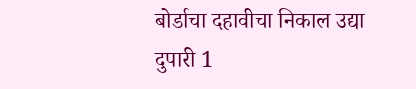बोर्डाचा दहावीचा निकाल उद्या दुपारी 1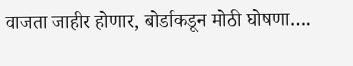वाजता जाहीर होणार, बोर्डाकडून मोठी घोषणा….